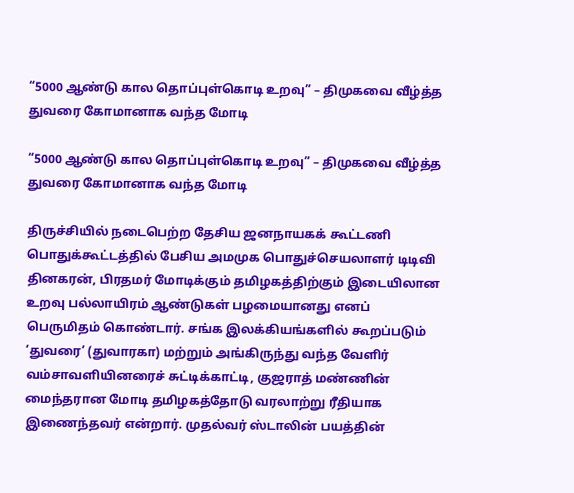“5000 ஆண்டு கால தொப்புள்கொடி உறவு” – திமுகவை வீழ்த்த துவரை கோமானாக வந்த மோடி

“5000 ஆண்டு கால தொப்புள்கொடி உறவு” – திமுகவை வீழ்த்த துவரை கோமானாக வந்த மோடி

திருச்சியில் நடைபெற்ற தேசிய ஜனநாயகக் கூட்டணி பொதுக்கூட்டத்தில் பேசிய அமமுக பொதுச்செயலாளர் டிடிவி தினகரன், பிரதமர் மோடிக்கும் தமிழகத்திற்கும் இடையிலான உறவு பல்லாயிரம் ஆண்டுகள் பழமையானது எனப் பெருமிதம் கொண்டார். சங்க இலக்கியங்களில் கூறப்படும் ‘துவரை’ (துவாரகா) மற்றும் அங்கிருந்து வந்த வேளிர் வம்சாவளியினரைச் சுட்டிக்காட்டி, குஜராத் மண்ணின் மைந்தரான மோடி தமிழகத்தோடு வரலாற்று ரீதியாக இணைந்தவர் என்றார். முதல்வர் ஸ்டாலின் பயத்தின்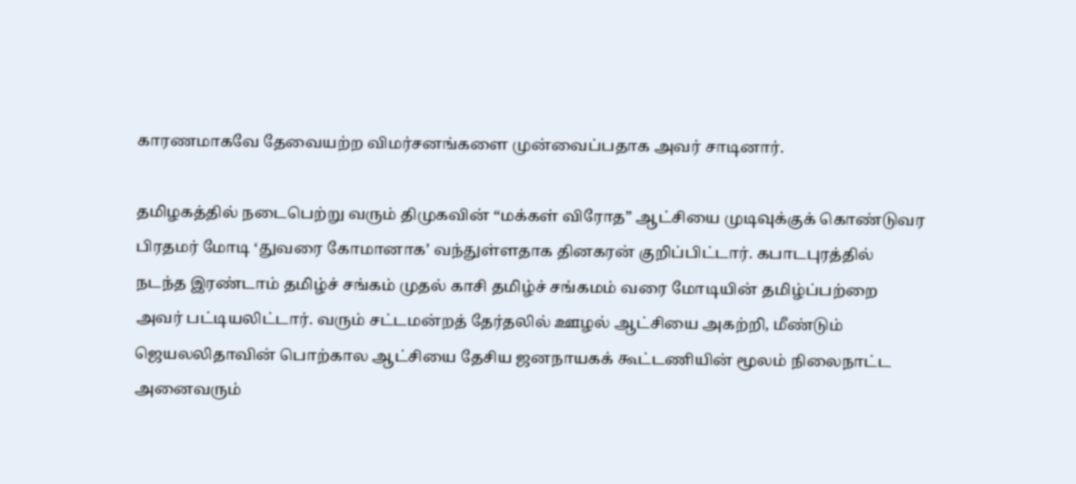காரணமாகவே தேவையற்ற விமர்சனங்களை முன்வைப்பதாக அவர் சாடினார்.

தமிழகத்தில் நடைபெற்று வரும் திமுகவின் “மக்கள் விரோத” ஆட்சியை முடிவுக்குக் கொண்டுவர பிரதமர் மோடி ‘துவரை கோமானாக’ வந்துள்ளதாக தினகரன் குறிப்பிட்டார். கபாடபுரத்தில் நடந்த இரண்டாம் தமிழ்ச் சங்கம் முதல் காசி தமிழ்ச் சங்கமம் வரை மோடியின் தமிழ்ப்பற்றை அவர் பட்டியலிட்டார். வரும் சட்டமன்றத் தேர்தலில் ஊழல் ஆட்சியை அகற்றி, மீண்டும் ஜெயலலிதாவின் பொற்கால ஆட்சியை தேசிய ஜனநாயகக் கூட்டணியின் மூலம் நிலைநாட்ட அனைவரும்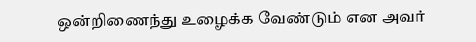ஒன்றிணைந்து உழைக்க வேண்டும் என அவர்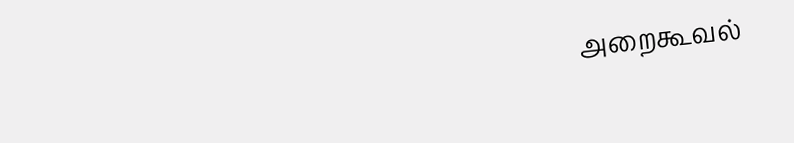அறைகூவல்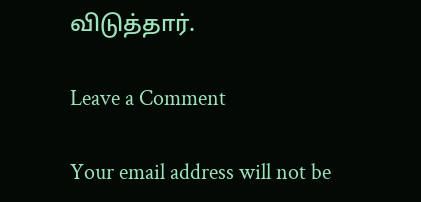விடுத்தார்.

Leave a Comment

Your email address will not be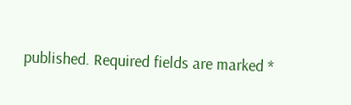published. Required fields are marked *